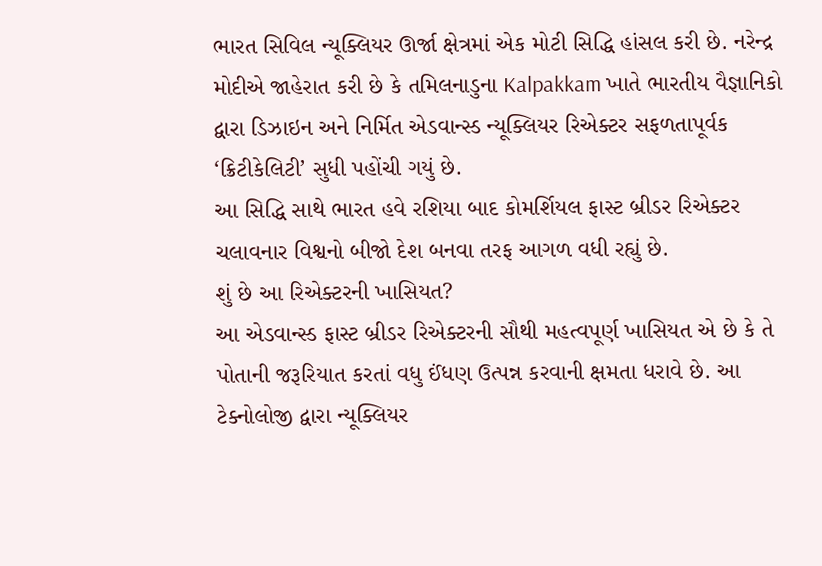ભારત સિવિલ ન્યૂક્લિયર ઊર્જા ક્ષેત્રમાં એક મોટી સિદ્ધિ હાંસલ કરી છે. નરેન્દ્ર મોદીએ જાહેરાત કરી છે કે તમિલનાડુના Kalpakkam ખાતે ભારતીય વૈજ્ઞાનિકો દ્વારા ડિઝાઇન અને નિર્મિત એડવાન્સ્ડ ન્યૂક્લિયર રિએક્ટર સફળતાપૂર્વક ‘ક્રિટીકેલિટી’ સુધી પહોંચી ગયું છે.
આ સિદ્ધિ સાથે ભારત હવે રશિયા બાદ કોમર્શિયલ ફાસ્ટ બ્રીડર રિએક્ટર ચલાવનાર વિશ્વનો બીજો દેશ બનવા તરફ આગળ વધી રહ્યું છે.
શું છે આ રિએક્ટરની ખાસિયત?
આ એડવાન્સ્ડ ફાસ્ટ બ્રીડર રિએક્ટરની સૌથી મહત્વપૂર્ણ ખાસિયત એ છે કે તે પોતાની જરૂરિયાત કરતાં વધુ ઈંધણ ઉત્પન્ન કરવાની ક્ષમતા ધરાવે છે. આ ટેક્નોલોજી દ્વારા ન્યૂક્લિયર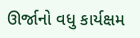ઊર્જાનો વધુ કાર્યક્ષમ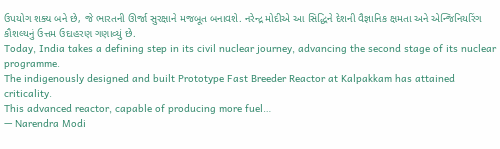ઉપયોગ શક્ય બને છે, જે ભારતની ઊર્જા સુરક્ષાને મજબૂત બનાવશે. નરેન્દ્ર મોદીએ આ સિદ્ધિને દેશની વૈજ્ઞાનિક ક્ષમતા અને એન્જિનિયરિંગ કૌશલ્યનું ઉત્તમ ઉદાહરણ ગણાવ્યું છે.
Today, India takes a defining step in its civil nuclear journey, advancing the second stage of its nuclear programme.
The indigenously designed and built Prototype Fast Breeder Reactor at Kalpakkam has attained criticality.
This advanced reactor, capable of producing more fuel…
— Narendra Modi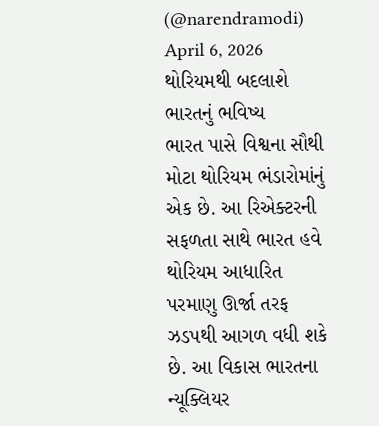(@narendramodi) April 6, 2026
થોરિયમથી બદલાશે ભારતનું ભવિષ્ય
ભારત પાસે વિશ્વના સૌથી મોટા થોરિયમ ભંડારોમાંનું એક છે. આ રિએક્ટરની સફળતા સાથે ભારત હવે થોરિયમ આધારિત પરમાણુ ઊર્જા તરફ ઝડપથી આગળ વધી શકે છે. આ વિકાસ ભારતના ન્યૂક્લિયર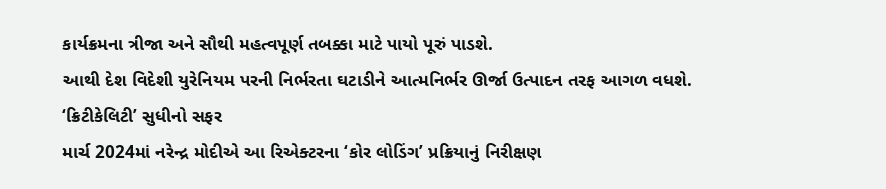કાર્યક્રમના ત્રીજા અને સૌથી મહત્વપૂર્ણ તબક્કા માટે પાયો પૂરું પાડશે.
આથી દેશ વિદેશી યુરેનિયમ પરની નિર્ભરતા ઘટાડીને આત્મનિર્ભર ઊર્જા ઉત્પાદન તરફ આગળ વધશે.
‘ક્રિટીકેલિટી’ સુધીનો સફર
માર્ચ 2024માં નરેન્દ્ર મોદીએ આ રિએક્ટરના ‘કોર લોડિંગ’ પ્રક્રિયાનું નિરીક્ષણ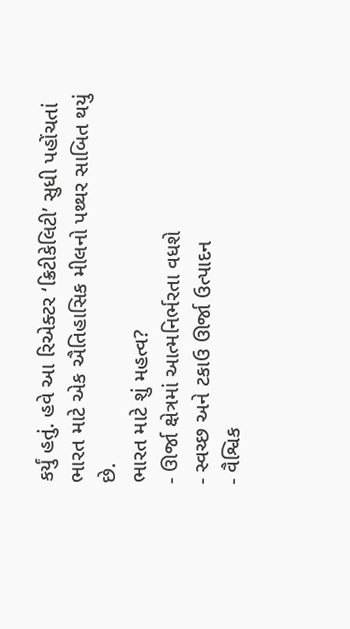કર્યું હતું. હવે આ રિએક્ટર ‘ક્રિટીકેલિટી’ સુધી પહોંચતાં ભારત માટે એક ઐતિહાસિક મીલનો પથ્થર સાબિત થયું છે.
ભારત માટે શું મહત્વ?
- ઊર્જા ક્ષેત્રમાં આત્મનિર્ભરતા વધશે
- સ્વચ્છ અને ટકાઉ ઊર્જા ઉત્પાદન
- વૈશ્વિક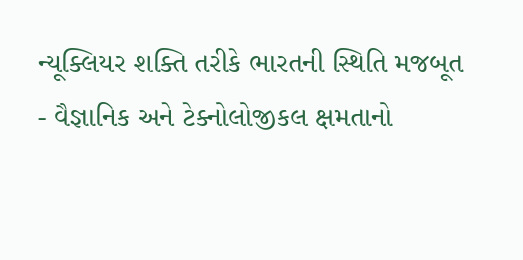ન્યૂક્લિયર શક્તિ તરીકે ભારતની સ્થિતિ મજબૂત
- વૈજ્ઞાનિક અને ટેક્નોલોજીકલ ક્ષમતાનો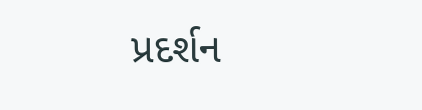પ્રદર્શન